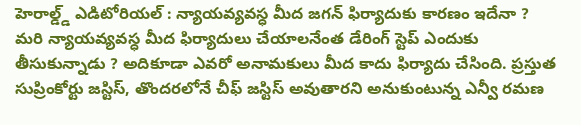హెరాల్డ్డ్ ఎడిటోరియల్ : న్యాయవ్యవస్ధ మీద జగన్ ఫిర్యాదుకు కారణం ఇదేనా ?
మరి న్యాయవ్యవస్ధ మీద ఫిర్యాదులు చేయాలనేంత డేరింగ్ స్టెప్ ఎందుకు తీసుకున్నాడు ? అదికూడా ఎవరో అనామకులు మీద కాదు ఫిర్యాదు చేసింది. ప్రస్తుత సుప్రింకోర్టు జస్టిస్, తొందరలోనే చీఫ్ జస్టిస్ అవుతారని అనుకుంటున్న ఎన్వీ రమణ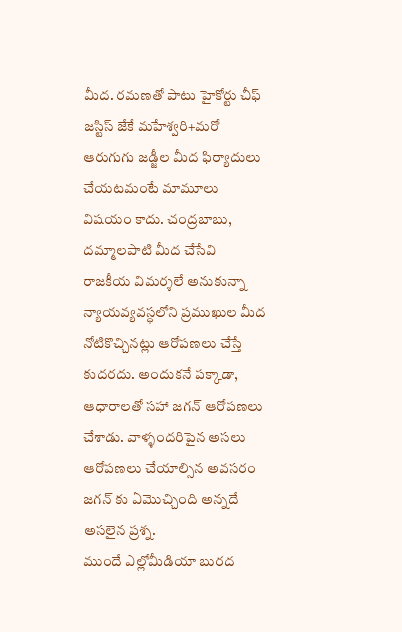మీద. రమణతో పాటు హైకోర్టు చీఫ్ జస్టిస్ జేకే మహేశ్వరి+మరో ఆరుగుగు జడ్జీల మీద ఫిర్యాదులు చేయటమంటే మామూలు విషయం కాదు. చంద్రబాబు, దమ్మాలపాటి మీద చేసేవి రాజకీయ విమర్శలే అనుకున్నా న్యాయవ్యవస్ధలోని ప్రముఖుల మీద నోటికొచ్చినట్లు ఆరోపణలు చేస్తే కుదరదు. అందుకనే పక్కాడా, ఆధారాలతో సహా జగన్ ఆరోపణలు చేశాడు. వాళ్ళందరిపైన అసలు ఆరోపణలు చేయాల్సిన అవసరం జగన్ కు ఏమొచ్చింది అన్నదే అసలైన ప్రశ్న.
ముందే ఎల్లోమీడియా బురద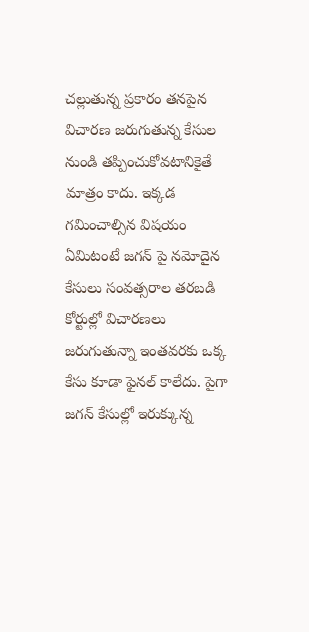చల్లుతున్న ప్రకారం తనపైన విచారణ జరుగుతున్న కేసుల నుండి తప్పించుకోవటానికైతే మాత్రం కాదు. ఇక్కడ గమించాల్సిన విషయం ఏమిటంటే జగన్ పై నమోదైన కేసులు సంవత్సరాల తరబడి కోర్టుల్లో విచారణలు జరుగుతున్నా ఇంతవరకు ఒక్క కేసు కూడా ఫైనల్ కాలేదు. పైగా జగన్ కేసుల్లో ఇరుక్కున్న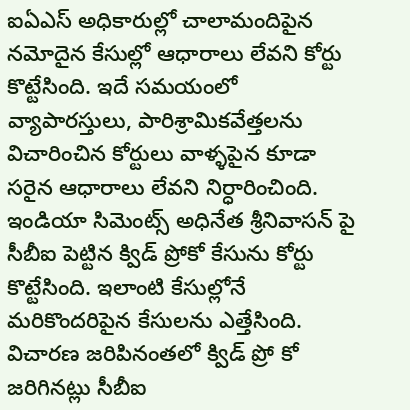ఐఏఎస్ అధికారుల్లో చాలామందిపైన నమోదైన కేసుల్లో ఆధారాలు లేవని కోర్టు కొట్టేసింది. ఇదే సమయంలో వ్యాపారస్తులు, పారిశ్రామికవేత్తలను విచారించిన కోర్టులు వాళ్ళపైన కూడా సరైన ఆధారాలు లేవని నిర్ధారించింది. ఇండియా సిమెంట్స్ అధినేత శ్రీనివాసన్ పై సీబీఐ పెట్టిన క్విడ్ ప్రోకో కేసును కోర్టు కొట్టేసింది. ఇలాంటి కేసుల్లోనే మరికొందరిపైన కేసులను ఎత్తేసింది. విచారణ జరిపినంతలో క్విడ్ ప్రో కో జరిగినట్లు సీబీఐ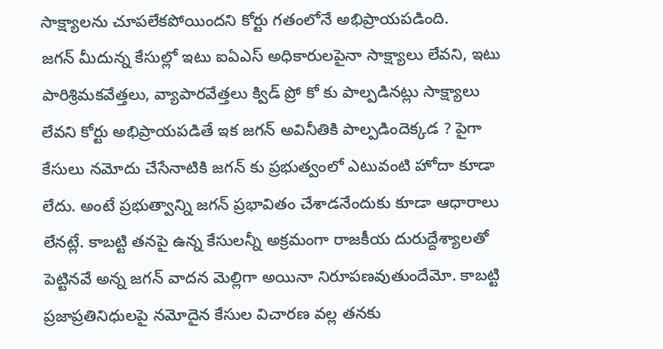సాక్ష్యాలను చూపలేకపోయిందని కోర్టు గతంలోనే అభిప్రాయపడింది.
జగన్ మీదున్న కేసుల్లో ఇటు ఐఏఎస్ అధికారులపైనా సాక్ష్యాలు లేవని, ఇటు పారిశ్రిమకవేత్తలు, వ్యాపారవేత్తలు క్విడ్ ప్రో కో కు పాల్పడినట్లు సాక్ష్యాలు లేవని కోర్టు అభిప్రాయపడితే ఇక జగన్ అవినీతికి పాల్పడిందెక్కడ ? పైగా కేసులు నమోదు చేసేనాటికి జగన్ కు ప్రభుత్వంలో ఎటువంటి హోదా కూడా లేదు. అంటే ప్రభుత్వాన్ని జగన్ ప్రభావితం చేశాడనేందుకు కూడా ఆధారాలు లేనట్లే. కాబట్టి తనపై ఉన్న కేసులన్నీ అక్రమంగా రాజకీయ దురుద్దేశ్యాలతో పెట్టినవే అన్న జగన్ వాదన మెల్లిగా అయినా నిరూపణవుతుందేమో. కాబట్టి ప్రజాప్రతినిధులపై నమోదైన కేసుల విచారణ వల్ల తనకు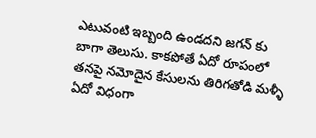ఎటువంటి ఇబ్బంది ఉండదని జగన్ కు బాగా తెలుసు. కాకపోతే ఏదో రూపంలో తనపై నమోదైన కేసులను తిరిగతోడి మళ్ళీ ఏదో విధంగా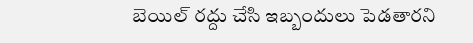బెయిల్ రద్దు చేసి ఇబ్బందులు పెడతారని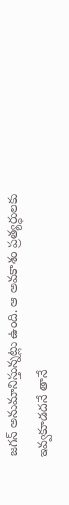జగన్ అనుమానిస్తున్నట్లు ఉంది. ఆ అవకాశం ప్రత్యర్ధులకు ఇవ్వకూడదనే తానే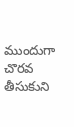ముందుగా చొరవ తీసుకుని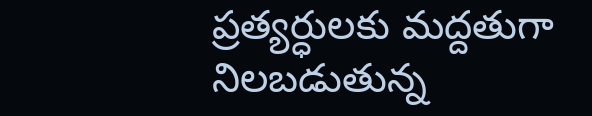ప్రత్యర్ధులకు మద్దతుగా నిలబడుతున్న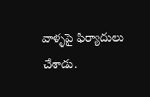వాళ్ళపై ఫిర్యాదులు చేశాడు.